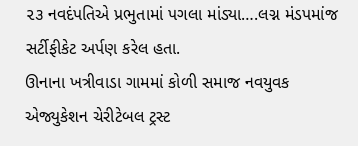૨૩ નવદંપતિએ પ્રભુતામાં પગલા માંડ્યા….લગ્ન મંડપમાંજ સર્ટીફીકેટ અર્પણ કરેલ હતા.
ઊનાના ખત્રીવાડા ગામમાં કોળી સમાજ નવયુવક એજ્યુકેશન ચેરીટેબલ ટ્રસ્ટ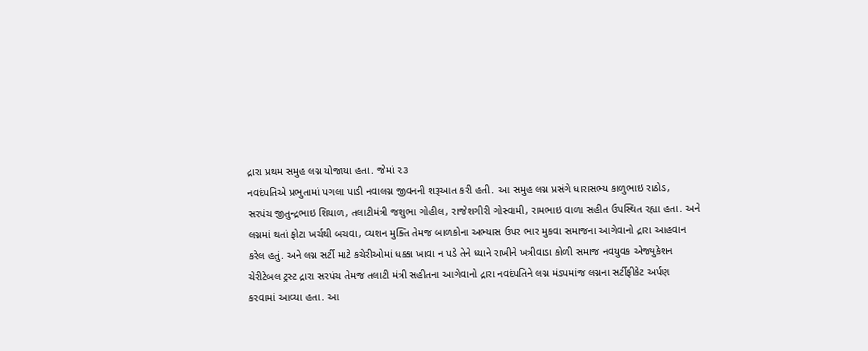દ્રારા પ્રથમ સમુહ લગ્ન યોજાયા હતા. જેમાં ૨૩
નવદંપતિએ પ્રભુતામાં પગલા પાડી નવાલગ્ન જીવનની શરૂઆત કરી હતી. આ સમુહ લગ્ન પ્રસંગે ધારાસભ્ય કાળુભાઇ રાઠોડ,
સરપંચ જીતુન્દ્રભાઇ શિયાળ, તલાટીમંત્રી જશુભા ગોહીલ, રાજેશગીરી ગોસ્વામી, રામભાઇ વાળા સહીત ઉપસ્થિત રહ્યા હતા. અને
લગ્નમાં થતાં ફોટા ખર્ચથી બચવા, વ્યશન મુક્તિ તેમજ બાળકોના અભ્યાસ ઉપર ભાર મુકવા સમાજના આગેવાનો દ્રારા આહવાન
કરેલ હતું. અને લગ્ન સર્ટી માટે કચેરીઓમાં ધક્કા ખાવા ન પડે તેને ધ્યાને રાખીને ખત્રીવાડા કોળી સમાજ નવયુવક એજ્યુકેશન
ચેરીટેબલ ટ્રસ્ટ દ્રારા સરપંચ તેમજ તલાટી મંત્રી સહીતના આગેવાનો દ્રારા નવદંપતિને લગ્ન મંડપમાંજ લગ્નના સર્ટીફીકેટ અર્પણ
કરવામાં આવ્યા હતા. આ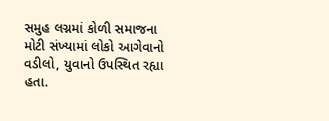સમુહ લગ્નમાં કોળી સમાજના મોટી સંખ્યામાં લોકો આગેવાનો વડીલો, યુવાનો ઉપસ્થિત રહ્યા હતા.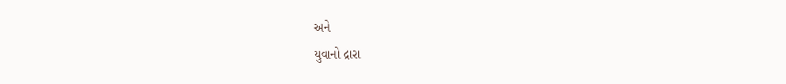અને
યુવાનો દ્રારા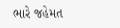ભારે જહેમત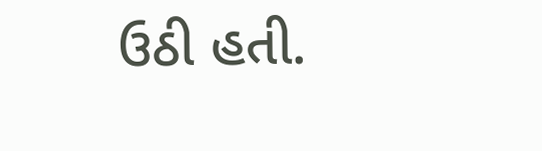ઉઠી હતી.